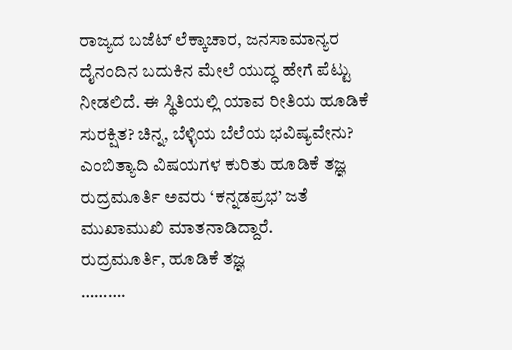ರಾಜ್ಯದ ಬಜೆಟ್ ಲೆಕ್ಕಾಚಾರ, ಜನಸಾಮಾನ್ಯರ ದೈನಂದಿನ ಬದುಕಿನ ಮೇಲೆ ಯುದ್ಧ ಹೇಗೆ ಪೆಟ್ಟು ನೀಡಲಿದೆ. ಈ ಸ್ಥಿತಿಯಲ್ಲಿ ಯಾವ ರೀತಿಯ ಹೂಡಿಕೆ ಸುರಕ್ಷಿತ? ಚಿನ್ನ, ಬೆಳ್ಳಿಯ ಬೆಲೆಯ ಭವಿಷ್ಯವೇನು? ಎಂಬಿತ್ಯಾದಿ ವಿಷಯಗಳ ಕುರಿತು ಹೂಡಿಕೆ ತಜ್ಞ ರುದ್ರಮೂರ್ತಿ ಅವರು ‘ಕನ್ನಡಪ್ರಭ’ ಜತೆ ಮುಖಾಮುಖಿ ಮಾತನಾಡಿದ್ದಾರೆ.
ರುದ್ರಮೂರ್ತಿ, ಹೂಡಿಕೆ ತಜ್ಞ
……….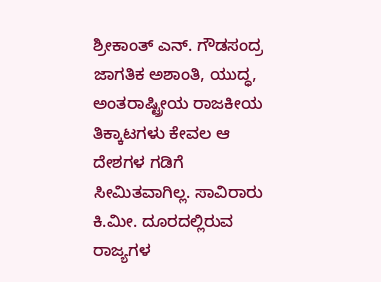ಶ್ರೀಕಾಂತ್ ಎನ್. ಗೌಡಸಂದ್ರ
ಜಾಗತಿಕ ಅಶಾಂತಿ, ಯುದ್ಧ, ಅಂತರಾಷ್ಟ್ರೀಯ ರಾಜಕೀಯ ತಿಕ್ಕಾಟಗಳು ಕೇವಲ ಆ ದೇಶಗಳ ಗಡಿಗೆ ಸೀಮಿತವಾಗಿಲ್ಲ. ಸಾವಿರಾರು ಕಿ.ಮೀ. ದೂರದಲ್ಲಿರುವ ರಾಜ್ಯಗಳ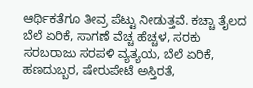ಆರ್ಥಿಕತೆಗೂ ತೀವ್ರ ಪೆಟ್ಟು ನೀಡುತ್ತವೆ. ಕಚ್ಚಾ ತೈಲದ ಬೆಲೆ ಏರಿಕೆ, ಸಾಗಣೆ ವೆಚ್ಚ ಹೆಚ್ಚಳ, ಸರಕು ಸರಬರಾಜು ಸರಪಳಿ ವ್ಯತ್ಯಯ, ಬೆಲೆ ಏರಿಕೆ, ಹಣದುಬ್ಬರ, ಷೇರುಪೇಟೆ ಅಸ್ತಿರತೆ,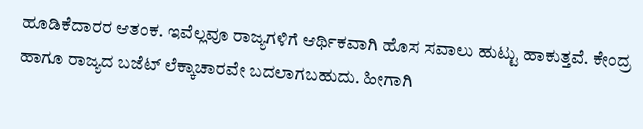ಹೂಡಿಕೆದಾರರ ಆತಂಕ. ಇವೆಲ್ಲವೂ ರಾಜ್ಯಗಳಿಗೆ ಆರ್ಥಿಕವಾಗಿ ಹೊಸ ಸವಾಲು ಹುಟ್ಟು ಹಾಕುತ್ತವೆ. ಕೇಂದ್ರ ಹಾಗೂ ರಾಜ್ಯದ ಬಜೆಟ್ ಲೆಕ್ಕಾಚಾರವೇ ಬದಲಾಗಬಹುದು. ಹೀಗಾಗಿ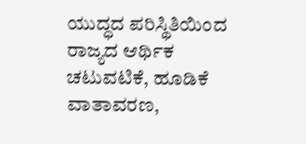ಯುದ್ಧದ ಪರಿಸ್ಥಿತಿಯಿಂದ ರಾಜ್ಯದ ಆರ್ಥಿಕ ಚಟುವಟಿಕೆ, ಹೂಡಿಕೆ ವಾತಾವರಣ,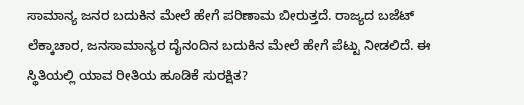ಸಾಮಾನ್ಯ ಜನರ ಬದುಕಿನ ಮೇಲೆ ಹೇಗೆ ಪರಿಣಾಮ ಬೀರುತ್ತದೆ. ರಾಜ್ಯದ ಬಜೆಟ್ ಲೆಕ್ಕಾಚಾರ, ಜನಸಾಮಾನ್ಯರ ದೈನಂದಿನ ಬದುಕಿನ ಮೇಲೆ ಹೇಗೆ ಪೆಟ್ಟು ನೀಡಲಿದೆ. ಈ ಸ್ಥಿತಿಯಲ್ಲಿ ಯಾವ ರೀತಿಯ ಹೂಡಿಕೆ ಸುರಕ್ಷಿತ?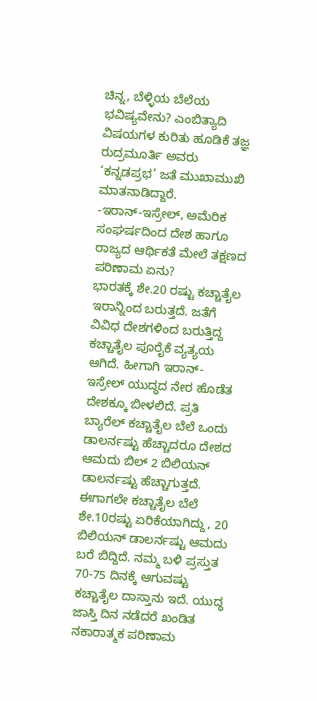ಚಿನ್ನ, ಬೆಳ್ಳಿಯ ಬೆಲೆಯ ಭವಿಷ್ಯವೇನು? ಎಂಬಿತ್ಯಾದಿ ವಿಷಯಗಳ ಕುರಿತು ಹೂಡಿಕೆ ತಜ್ಞ ರುದ್ರಮೂರ್ತಿ ಅವರು ‘ಕನ್ನಡಪ್ರಭ’ ಜತೆ ಮುಖಾಮುಖಿ ಮಾತನಾಡಿದ್ದಾರೆ.
-ಇರಾನ್-ಇಸ್ರೇಲ್, ಅಮೆರಿಕ ಸಂಘರ್ಷದಿಂದ ದೇಶ ಹಾಗೂ ರಾಜ್ಯದ ಆರ್ಥಿಕತೆ ಮೇಲೆ ತಕ್ಷಣದ ಪರಿಣಾಮ ಏನು?
ಭಾರತಕ್ಕೆ ಶೇ.20 ರಷ್ಟು ಕಚ್ಚಾತೈಲ ಇರಾನ್ನಿಂದ ಬರುತ್ತದೆ. ಜತೆಗೆ ವಿವಿಧ ದೇಶಗಳಿಂದ ಬರುತ್ತಿದ್ದ ಕಚ್ಚಾತೈಲ ಪೂರೈಕೆ ವ್ಯತ್ಯಯ ಆಗಿದೆ. ಹೀಗಾಗಿ ಇರಾನ್-ಇಸ್ರೇಲ್ ಯುದ್ಧದ ನೇರ ಹೊಡೆತ ದೇಶಕ್ಕೂ ಬೀಳಲಿದೆ. ಪ್ರತಿ ಬ್ಯಾರೆಲ್ ಕಚ್ಚಾತೈಲ ಬೆಲೆ ಒಂದು ಡಾಲರ್ನಷ್ಟು ಹೆಚ್ಚಾದರೂ ದೇಶದ ಆಮದು ಬಿಲ್ 2 ಬಿಲಿಯನ್ ಡಾಲರ್ನಷ್ಟು ಹೆಚ್ಚಾಗುತ್ತದೆ. ಈಗಾಗಲೇ ಕಚ್ಚಾತೈಲ ಬೆಲೆ ಶೇ.10ರಷ್ಟು ಏರಿಕೆಯಾಗಿದ್ದು, 20 ಬಿಲಿಯನ್ ಡಾಲರ್ನಷ್ಟು ಆಮದು ಬರೆ ಬಿದ್ದಿದೆ. ನಮ್ಮ ಬಳಿ ಪ್ರಸ್ತುತ 70-75 ದಿನಕ್ಕೆ ಆಗುವಷ್ಟು ಕಚ್ಚಾತೈಲ ದಾಸ್ತಾನು ಇದೆ. ಯುದ್ಧ ಜಾಸ್ತಿ ದಿನ ನಡೆದರೆ ಖಂಡಿತ ನಕಾರಾತ್ಮಕ ಪರಿಣಾಮ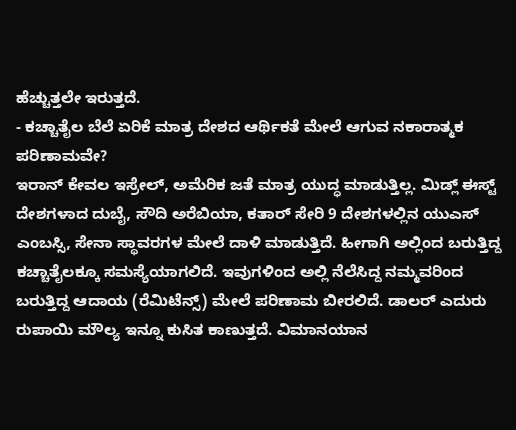ಹೆಚ್ಚುತ್ತಲೇ ಇರುತ್ತದೆ.
- ಕಚ್ಚಾತೈಲ ಬೆಲೆ ಏರಿಕೆ ಮಾತ್ರ ದೇಶದ ಆರ್ಥಿಕತೆ ಮೇಲೆ ಆಗುವ ನಕಾರಾತ್ಮಕ ಪರಿಣಾಮವೇ?
ಇರಾನ್ ಕೇವಲ ಇಸ್ರೇಲ್, ಅಮೆರಿಕ ಜತೆ ಮಾತ್ರ ಯುದ್ಧ ಮಾಡುತ್ತಿಲ್ಲ. ಮಿಡ್ಲ್ ಈಸ್ಟ್ ದೇಶಗಳಾದ ದುಬೈ, ಸೌದಿ ಅರೆಬಿಯಾ, ಕತಾರ್ ಸೇರಿ 9 ದೇಶಗಳಲ್ಲಿನ ಯುಎಸ್ ಎಂಬಸ್ಸಿ, ಸೇನಾ ಸ್ಥಾವರಗಳ ಮೇಲೆ ದಾಳಿ ಮಾಡುತ್ತಿದೆ. ಹೀಗಾಗಿ ಅಲ್ಲಿಂದ ಬರುತ್ತಿದ್ದ ಕಚ್ಚಾತೈಲಕ್ಕೂ ಸಮಸ್ಯೆಯಾಗಲಿದೆ. ಇವುಗಳಿಂದ ಅಲ್ಲಿ ನೆಲೆಸಿದ್ದ ನಮ್ಮವರಿಂದ ಬರುತ್ತಿದ್ದ ಆದಾಯ (ರೆಮಿಟೆನ್ಸ್) ಮೇಲೆ ಪರಿಣಾಮ ಬೀರಲಿದೆ. ಡಾಲರ್ ಎದುರು ರುಪಾಯಿ ಮೌಲ್ಯ ಇನ್ನೂ ಕುಸಿತ ಕಾಣುತ್ತದೆ. ವಿಮಾನಯಾನ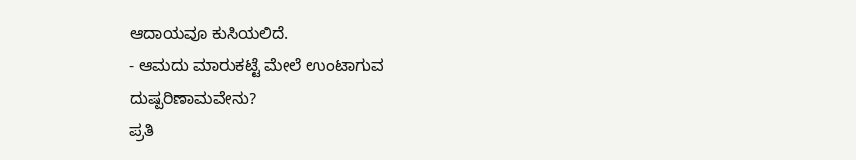ಆದಾಯವೂ ಕುಸಿಯಲಿದೆ.
- ಆಮದು ಮಾರುಕಟ್ಟೆ ಮೇಲೆ ಉಂಟಾಗುವ ದುಷ್ಪರಿಣಾಮವೇನು?
ಪ್ರತಿ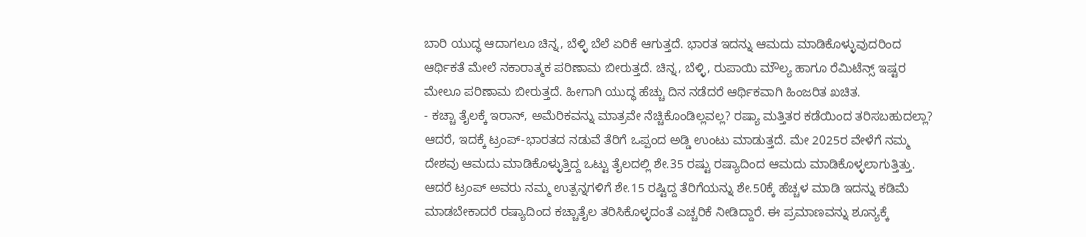ಬಾರಿ ಯುದ್ಧ ಆದಾಗಲೂ ಚಿನ್ನ, ಬೆಳ್ಳಿ ಬೆಲೆ ಏರಿಕೆ ಆಗುತ್ತದೆ. ಭಾರತ ಇದನ್ನು ಆಮದು ಮಾಡಿಕೊಳ್ಳುವುದರಿಂದ ಆರ್ಥಿಕತೆ ಮೇಲೆ ನಕಾರಾತ್ಮಕ ಪರಿಣಾಮ ಬೀರುತ್ತದೆ. ಚಿನ್ನ, ಬೆಳ್ಳಿ, ರುಪಾಯಿ ಮೌಲ್ಯ ಹಾಗೂ ರೆಮಿಟೆನ್ಸ್ ಇಷ್ಟರ ಮೇಲೂ ಪರಿಣಾಮ ಬೀರುತ್ತದೆ. ಹೀಗಾಗಿ ಯುದ್ಧ ಹೆಚ್ಚು ದಿನ ನಡೆದರೆ ಆರ್ಥಿಕವಾಗಿ ಹಿಂಜರಿತ ಖಚಿತ.
- ಕಚ್ಚಾ ತೈಲಕ್ಕೆ ಇರಾನ್, ಅಮೆರಿಕವನ್ನು ಮಾತ್ರವೇ ನೆಚ್ಚಿಕೊಂಡಿಲ್ಲವಲ್ಲ? ರಷ್ಯಾ ಮತ್ತಿತರ ಕಡೆಯಿಂದ ತರಿಸಬಹುದಲ್ಲಾ?
ಆದರೆ, ಇದಕ್ಕೆ ಟ್ರಂಪ್-ಭಾರತದ ನಡುವೆ ತೆರಿಗೆ ಒಪ್ಪಂದ ಅಡ್ಡಿ ಉಂಟು ಮಾಡುತ್ತದೆ. ಮೇ 2025ರ ವೇಳೆಗೆ ನಮ್ಮ ದೇಶವು ಆಮದು ಮಾಡಿಕೊಳ್ಳುತ್ತಿದ್ದ ಒಟ್ಟು ತೈಲದಲ್ಲಿ ಶೇ.35 ರಷ್ಟು ರಷ್ಯಾದಿಂದ ಆಮದು ಮಾಡಿಕೊಳ್ಳಲಾಗುತ್ತಿತ್ತು. ಆದರೆ ಟ್ರಂಪ್ ಅವರು ನಮ್ಮ ಉತ್ಪನ್ನಗಳಿಗೆ ಶೇ.15 ರಷ್ಟಿದ್ದ ತೆರಿಗೆಯನ್ನು ಶೇ.50ಕ್ಕೆ ಹೆಚ್ಚಳ ಮಾಡಿ ಇದನ್ನು ಕಡಿಮೆ ಮಾಡಬೇಕಾದರೆ ರಷ್ಯಾದಿಂದ ಕಚ್ಚಾತೈಲ ತರಿಸಿಕೊಳ್ಳದಂತೆ ಎಚ್ಚರಿಕೆ ನೀಡಿದ್ದಾರೆ. ಈ ಪ್ರಮಾಣವನ್ನು ಶೂನ್ಯಕ್ಕೆ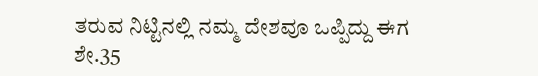ತರುವ ನಿಟ್ಟಿನಲ್ಲಿ ನಮ್ಮ ದೇಶವೂ ಒಪ್ಪಿದ್ದು ಈಗ ಶೇ.35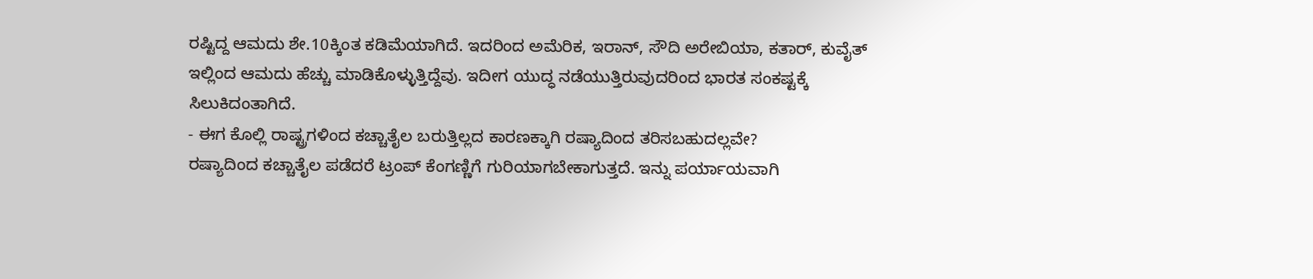ರಷ್ಟಿದ್ದ ಆಮದು ಶೇ.10ಕ್ಕಿಂತ ಕಡಿಮೆಯಾಗಿದೆ. ಇದರಿಂದ ಅಮೆರಿಕ, ಇರಾನ್, ಸೌದಿ ಅರೇಬಿಯಾ, ಕತಾರ್, ಕುವೈತ್ ಇಲ್ಲಿಂದ ಆಮದು ಹೆಚ್ಚು ಮಾಡಿಕೊಳ್ಳುತ್ತಿದ್ದೆವು. ಇದೀಗ ಯುದ್ಧ ನಡೆಯುತ್ತಿರುವುದರಿಂದ ಭಾರತ ಸಂಕಷ್ಟಕ್ಕೆ ಸಿಲುಕಿದಂತಾಗಿದೆ.
- ಈಗ ಕೊಲ್ಲಿ ರಾಷ್ಟ್ರಗಳಿಂದ ಕಚ್ಚಾತೈಲ ಬರುತ್ತಿಲ್ಲದ ಕಾರಣಕ್ಕಾಗಿ ರಷ್ಯಾದಿಂದ ತರಿಸಬಹುದಲ್ಲವೇ?
ರಷ್ಯಾದಿಂದ ಕಚ್ಚಾತೈಲ ಪಡೆದರೆ ಟ್ರಂಪ್ ಕೆಂಗಣ್ಣಿಗೆ ಗುರಿಯಾಗಬೇಕಾಗುತ್ತದೆ. ಇನ್ನು ಪರ್ಯಾಯವಾಗಿ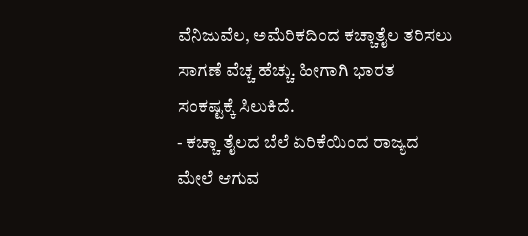ವೆನಿಜುವೆಲ, ಅಮೆರಿಕದಿಂದ ಕಚ್ಚಾತೈಲ ತರಿಸಲು ಸಾಗಣೆ ವೆಚ್ಚ ಹೆಚ್ಚು. ಹೀಗಾಗಿ ಭಾರತ ಸಂಕಷ್ಟಕ್ಕೆ ಸಿಲುಕಿದೆ.
- ಕಚ್ಚಾ ತೈಲದ ಬೆಲೆ ಏರಿಕೆಯಿಂದ ರಾಜ್ಯದ ಮೇಲೆ ಆಗುವ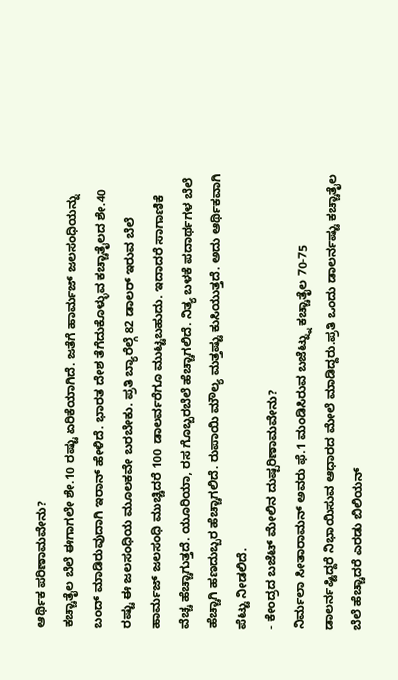ಆರ್ಥಿಕ ಪರಿಣಾಮವೇನು?
ಕಚ್ಚಾತೈಲ ಬೆಲೆ ಈಗಾಗಲೇ ಶೇ.10 ರಷ್ಟು ಏರಿಕೆಯಾಗಿದೆ. ಜತೆಗೆ ಹಾರ್ಮಜ್ ಜಲಸಂಧಿಯನ್ನು ಬಂದ್ ಮಾಡಿರುವುದಾಗಿ ಇರಾನ್ ಹೇಳಿದೆ. ಭಾರತ ದೇಶ ತೆಗೆದುಕೊಳ್ಳುವ ಕಚ್ಚಾತೈಲದ ಶೇ.40 ರಷ್ಟು ಈ ಜಲಸಂಧಿಯ ಮೂಲಕವೇ ಬರಬೇಕು. ಪ್ರತಿ ಬ್ಯಾರೆಲ್ಗೆ 82 ಡಾಲರ್ ಇರುವ ಬೆಲೆ ಹಾರ್ಮಜ್ ಜಲಸಂಧಿ ಮುಚ್ಚಿದರೆ 100 ಡಾಲರ್ವರೆಗೂ ಮುಟ್ಟಬಹುದು. ಇದಾದರೆ ಸಾಗಾಣಿಕೆ ವೆಚ್ಚ ಹೆಚ್ಚಾಗುತ್ತದೆ. ಯೂರಿಯಾ, ರಸ ಗೊಬ್ಬರಬೆಲೆ ಹೆಚ್ಚಾಗಲಿದೆ. ನಿತ್ಯ ಬಳಕೆ ಪದಾರ್ಥಗಳ ಬೆಲೆ ಹೆಚ್ಚಾಗಿ ಹಣದುಬ್ಬರ ಹೆಚ್ಚಾಗಲಿದೆ. ರುಪಾಯಿ ಮೌಲ್ಯ ಮತ್ತಷ್ಟು ಕುಸಿಯುತ್ತದೆ. ಅದು ಆರ್ಥಿಕವಾಗಿ ಪೆಟ್ಟು ನೀಡಲಿದೆ.
- ಕೇಂದ್ರದ ಬಜೆಟ್ ಮೇಲಿನ ದುಷ್ಪರಿಣಾಮವೇನು?
ನಿರ್ಮಲಾ ಸೀತಾರಾಮನ್ ಅವರು ಫೆ.1 ಮಂಡಿಸಿರುವ ಬಜೆಟ್ನ್ನು ಕಚ್ಚಾತೈಲ 70-75 ಡಾಲರ್ನಷ್ಟಿದ್ದರೆ ನಿಭಾಯಿಸುವ ಆಧಾರದ ಮೇಲೆ ಮಾಡಿದ್ದರು.ಪ್ರತಿ ಒಂದು ಡಾಲರ್ನಷ್ಟು ಕಚ್ಚಾತೈಲ ಬೆಲೆ ಹೆಚ್ಚಾದರೆ ಎರಡು ಬಿಲಿಯನ್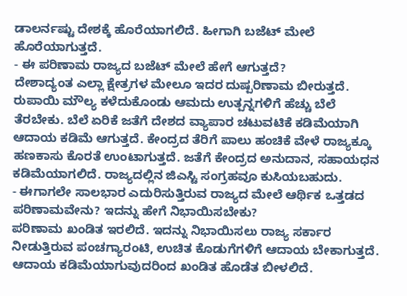ಡಾಲರ್ನಷ್ಟು ದೇಶಕ್ಕೆ ಹೊರೆಯಾಗಲಿದೆ. ಹೀಗಾಗಿ ಬಜೆಟ್ ಮೇಲೆ ಹೊರೆಯಾಗುತ್ತದೆ.
- ಈ ಪರಿಣಾಮ ರಾಜ್ಯದ ಬಜೆಟ್ ಮೇಲೆ ಹೇಗೆ ಆಗುತ್ತದೆ?
ದೇಶಾದ್ಯಂತ ಎಲ್ಲಾ ಕ್ಷೇತ್ರಗಳ ಮೇಲೂ ಇದರ ದುಷ್ಪರಿಣಾಮ ಬೀರುತ್ತದೆ. ರುಪಾಯಿ ಮೌಲ್ಯ ಕಳೆದುಕೊಂಡು ಆಮದು ಉತ್ಪನ್ನಗಳಿಗೆ ಹೆಚ್ಚು ಬೆಲೆ ತೆರಬೇಕು. ಬೆಲೆ ಏರಿಕೆ ಜತೆಗೆ ದೇಶದ ವ್ಯಾಪಾರ ಚಟುವಟಿಕೆ ಕಡಿಮೆಯಾಗಿ ಆದಾಯ ಕಡಿಮೆ ಆಗುತ್ತದೆ. ಕೇಂದ್ರದ ತೆರಿಗೆ ಪಾಲು ಹಂಚಿಕೆ ವೇಳೆ ರಾಜ್ಯಕ್ಕೂ ಹಣಕಾಸು ಕೊರತೆ ಉಂಟಾಗುತ್ತದೆ. ಜತೆಗೆ ಕೇಂದ್ರದ ಅನುದಾನ, ಸಹಾಯಧನ ಕಡಿಮೆಯಾಗಲಿದೆ. ರಾಜ್ಯದಲ್ಲಿನ ಜಿಎಸ್ಟಿ ಸಂಗ್ರಹವೂ ಕುಸಿಯಬಹುದು.
- ಈಗಾಗಲೇ ಸಾಲಭಾರ ಎದುರಿಸುತ್ತಿರುವ ರಾಜ್ಯದ ಮೇಲೆ ಆರ್ಥಿಕ ಒತ್ತಡದ ಪರಿಣಾಮವೇನು? ಇದನ್ನು ಹೇಗೆ ನಿಭಾಯಿಸಬೇಕು?
ಪರಿಣಾಮ ಖಂಡಿತ ಇರಲಿದೆ. ಇದನ್ನು ನಿಭಾಯಿಸಲು ರಾಜ್ಯ ಸರ್ಕಾರ ನೀಡುತ್ತಿರುವ ಪಂಚಗ್ಯಾರಂಟಿ, ಉಚಿತ ಕೊಡುಗೆಗಳಿಗೆ ಆದಾಯ ಬೇಕಾಗುತ್ತದೆ. ಆದಾಯ ಕಡಿಮೆಯಾಗುವುದರಿಂದ ಖಂಡಿತ ಹೊಡೆತ ಬೀಳಲಿದೆ.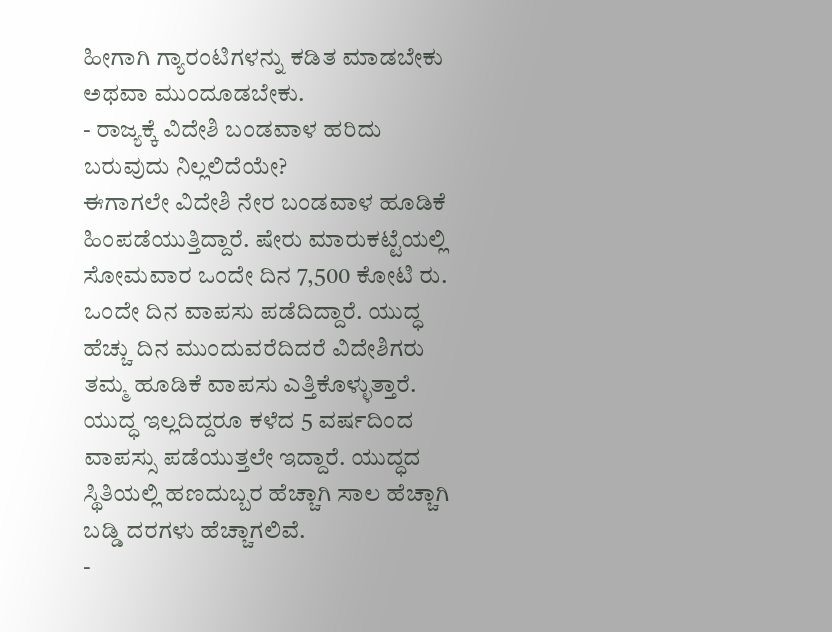ಹೀಗಾಗಿ ಗ್ಯಾರಂಟಿಗಳನ್ನು ಕಡಿತ ಮಾಡಬೇಕು ಅಥವಾ ಮುಂದೂಡಬೇಕು.
- ರಾಜ್ಯಕ್ಕೆ ವಿದೇಶಿ ಬಂಡವಾಳ ಹರಿದು ಬರುವುದು ನಿಲ್ಲಲಿದೆಯೇ?
ಈಗಾಗಲೇ ವಿದೇಶಿ ನೇರ ಬಂಡವಾಳ ಹೂಡಿಕೆ ಹಿಂಪಡೆಯುತ್ತಿದ್ದಾರೆ. ಷೇರು ಮಾರುಕಟ್ಟೆಯಲ್ಲಿ ಸೋಮವಾರ ಒಂದೇ ದಿನ 7,500 ಕೋಟಿ ರು. ಒಂದೇ ದಿನ ವಾಪಸು ಪಡೆದಿದ್ದಾರೆ. ಯುದ್ಧ ಹೆಚ್ಚು ದಿನ ಮುಂದುವರೆದಿದರೆ ವಿದೇಶಿಗರು ತಮ್ಮ ಹೂಡಿಕೆ ವಾಪಸು ಎತ್ತಿಕೊಳ್ಳುತ್ತಾರೆ. ಯುದ್ಧ ಇಲ್ಲದಿದ್ದರೂ ಕಳೆದ 5 ವರ್ಷದಿಂದ ವಾಪಸ್ಸು ಪಡೆಯುತ್ತಲೇ ಇದ್ದಾರೆ. ಯುದ್ಧದ ಸ್ಥಿತಿಯಲ್ಲಿ ಹಣದುಬ್ಬರ ಹೆಚ್ಚಾಗಿ ಸಾಲ ಹೆಚ್ಚಾಗಿ ಬಡ್ಡಿ ದರಗಳು ಹೆಚ್ಚಾಗಲಿವೆ.
-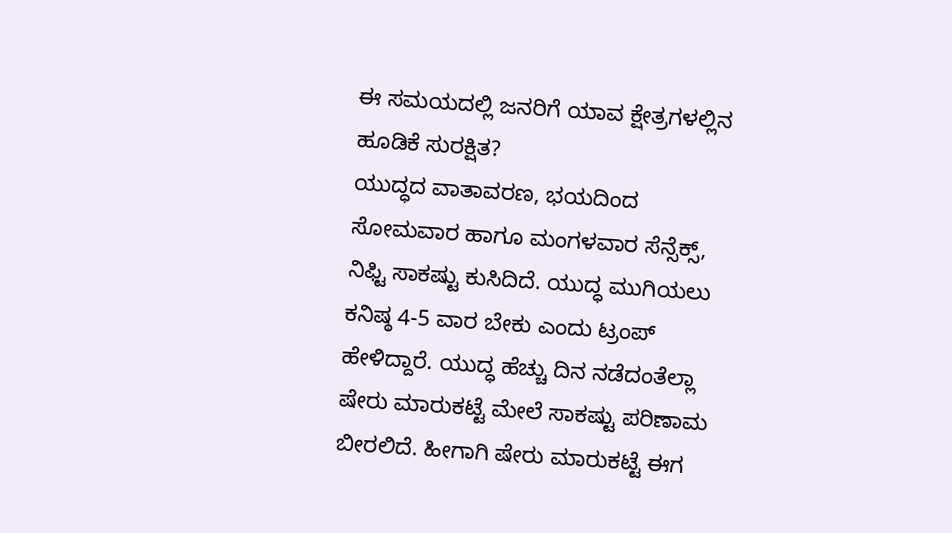ಈ ಸಮಯದಲ್ಲಿ ಜನರಿಗೆ ಯಾವ ಕ್ಷೇತ್ರಗಳಲ್ಲಿನ ಹೂಡಿಕೆ ಸುರಕ್ಷಿತ?
ಯುದ್ಧದ ವಾತಾವರಣ, ಭಯದಿಂದ ಸೋಮವಾರ ಹಾಗೂ ಮಂಗಳವಾರ ಸೆನ್ಸೆಕ್ಸ್, ನಿಫ್ಟಿ ಸಾಕಷ್ಟು ಕುಸಿದಿದೆ. ಯುದ್ಧ ಮುಗಿಯಲು ಕನಿಷ್ಠ 4-5 ವಾರ ಬೇಕು ಎಂದು ಟ್ರಂಪ್ ಹೇಳಿದ್ದಾರೆ. ಯುದ್ಧ ಹೆಚ್ಚು ದಿನ ನಡೆದಂತೆಲ್ಲಾ ಷೇರು ಮಾರುಕಟ್ಟೆ ಮೇಲೆ ಸಾಕಷ್ಟು ಪರಿಣಾಮ ಬೀರಲಿದೆ. ಹೀಗಾಗಿ ಷೇರು ಮಾರುಕಟ್ಟೆ ಈಗ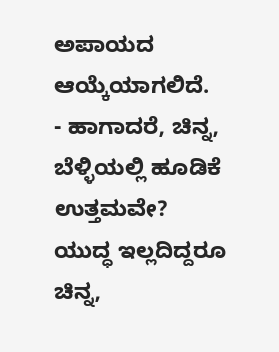ಅಪಾಯದ ಆಯ್ಕೆಯಾಗಲಿದೆ.
- ಹಾಗಾದರೆ, ಚಿನ್ನ, ಬೆಳ್ಳಿಯಲ್ಲಿ ಹೂಡಿಕೆ ಉತ್ತಮವೇ?
ಯುದ್ಧ ಇಲ್ಲದಿದ್ದರೂ ಚಿನ್ನ,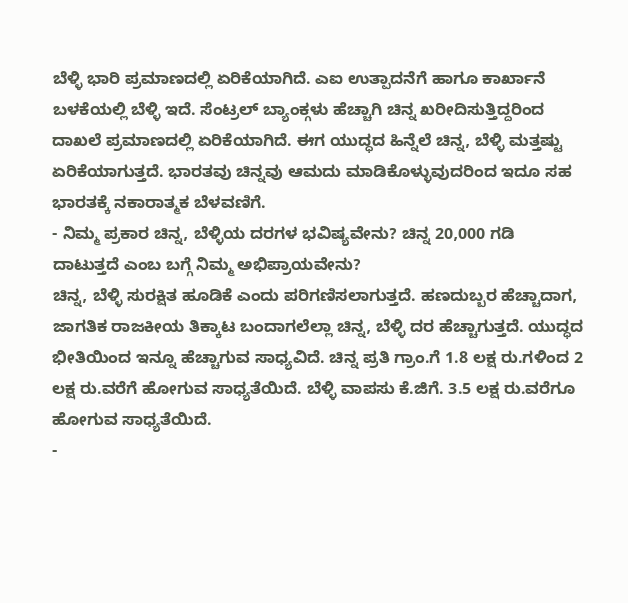ಬೆಳ್ಳಿ ಭಾರಿ ಪ್ರಮಾಣದಲ್ಲಿ ಏರಿಕೆಯಾಗಿದೆ. ಎಐ ಉತ್ಪಾದನೆಗೆ ಹಾಗೂ ಕಾರ್ಖಾನೆ ಬಳಕೆಯಲ್ಲಿ ಬೆಳ್ಳಿ ಇದೆ. ಸೆಂಟ್ರಲ್ ಬ್ಯಾಂಕ್ಗಳು ಹೆಚ್ಚಾಗಿ ಚಿನ್ನ ಖರೀದಿಸುತ್ತಿದ್ದರಿಂದ ದಾಖಲೆ ಪ್ರಮಾಣದಲ್ಲಿ ಏರಿಕೆಯಾಗಿದೆ. ಈಗ ಯುದ್ಧದ ಹಿನ್ನೆಲೆ ಚಿನ್ನ, ಬೆಳ್ಳಿ ಮತ್ತಷ್ಟು ಏರಿಕೆಯಾಗುತ್ತದೆ. ಭಾರತವು ಚಿನ್ನವು ಆಮದು ಮಾಡಿಕೊಳ್ಳುವುದರಿಂದ ಇದೂ ಸಹ ಭಾರತಕ್ಕೆ ನಕಾರಾತ್ಮಕ ಬೆಳವಣಿಗೆ.
- ನಿಮ್ಮ ಪ್ರಕಾರ ಚಿನ್ನ, ಬೆಳ್ಳಿಯ ದರಗಳ ಭವಿಷ್ಯವೇನು? ಚಿನ್ನ 20,000 ಗಡಿ ದಾಟುತ್ತದೆ ಎಂಬ ಬಗ್ಗೆ ನಿಮ್ಮ ಅಭಿಪ್ರಾಯವೇನು?
ಚಿನ್ನ, ಬೆಳ್ಳಿ ಸುರಕ್ಷಿತ ಹೂಡಿಕೆ ಎಂದು ಪರಿಗಣಿಸಲಾಗುತ್ತದೆ. ಹಣದುಬ್ಬರ ಹೆಚ್ಚಾದಾಗ, ಜಾಗತಿಕ ರಾಜಕೀಯ ತಿಕ್ಕಾಟ ಬಂದಾಗಲೆಲ್ಲಾ ಚಿನ್ನ, ಬೆಳ್ಳಿ ದರ ಹೆಚ್ಚಾಗುತ್ತದೆ. ಯುದ್ಧದ ಭೀತಿಯಿಂದ ಇನ್ನೂ ಹೆಚ್ಚಾಗುವ ಸಾಧ್ಯವಿದೆ. ಚಿನ್ನ ಪ್ರತಿ ಗ್ರಾಂ.ಗೆ 1.8 ಲಕ್ಷ ರು.ಗಳಿಂದ 2 ಲಕ್ಷ ರು.ವರೆಗೆ ಹೋಗುವ ಸಾಧ್ಯತೆಯಿದೆ. ಬೆಳ್ಳಿ ವಾಪಸು ಕೆ.ಜಿಗೆ. 3.5 ಲಕ್ಷ ರು.ವರೆಗೂ ಹೋಗುವ ಸಾಧ್ಯತೆಯಿದೆ.
-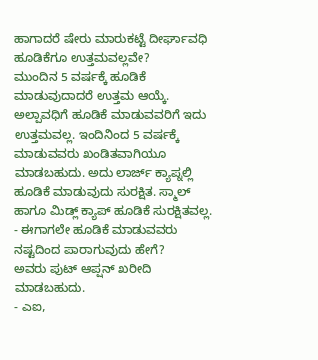ಹಾಗಾದರೆ ಷೇರು ಮಾರುಕಟ್ಟೆ ದೀರ್ಘಾವಧಿ ಹೂಡಿಕೆಗೂ ಉತ್ತಮವಲ್ಲವೇ?
ಮುಂದಿನ 5 ವರ್ಷಕ್ಕೆ ಹೂಡಿಕೆ ಮಾಡುವುದಾದರೆ ಉತ್ತಮ ಆಯ್ಕೆ. ಅಲ್ಪಾವಧಿಗೆ ಹೂಡಿಕೆ ಮಾಡುವವರಿಗೆ ಇದು ಉತ್ತಮವಲ್ಲ. ಇಂದಿನಿಂದ 5 ವರ್ಷಕ್ಕೆ ಮಾಡುವವರು ಖಂಡಿತವಾಗಿಯೂ ಮಾಡಬಹುದು. ಅದು ಲಾರ್ಜ್ ಕ್ಯಾಪ್ನಲ್ಲಿ ಹೂಡಿಕೆ ಮಾಡುವುದು ಸುರಕ್ಷಿತ. ಸ್ಮಾಲ್ ಹಾಗೂ ಮಿಡ್ಲ್ ಕ್ಯಾಪ್ ಹೂಡಿಕೆ ಸುರಕ್ಷಿತವಲ್ಲ.
- ಈಗಾಗಲೇ ಹೂಡಿಕೆ ಮಾಡುವವರು ನಷ್ಟದಿಂದ ಪಾರಾಗುವುದು ಹೇಗೆ?
ಅವರು ಪುಟ್ ಆಪ್ಷನ್ ಖರೀದಿ ಮಾಡಬಹುದು.
- ಎಐ,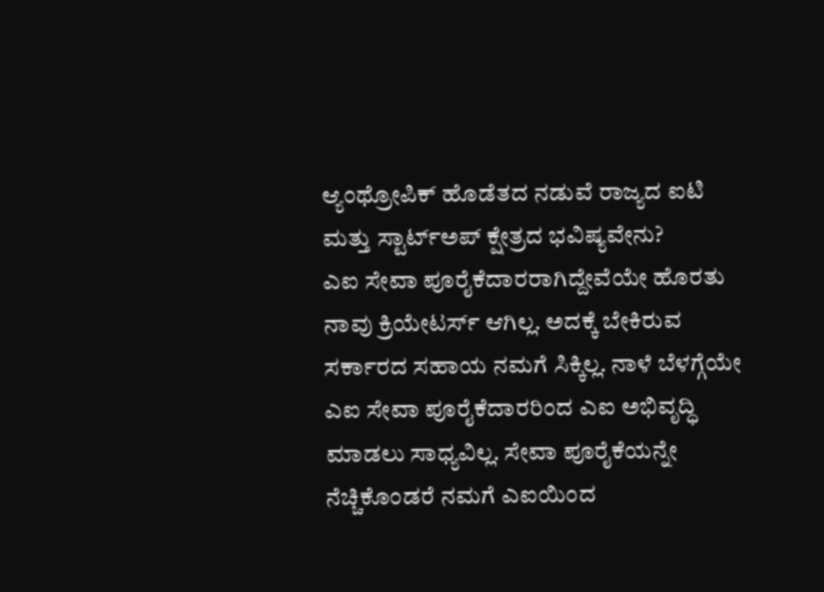ಆ್ಯಂಥ್ರೋಪಿಕ್ ಹೊಡೆತದ ನಡುವೆ ರಾಜ್ಯದ ಐಟಿ ಮತ್ತು ಸ್ಟಾರ್ಟ್ಅಪ್ ಕ್ಷೇತ್ರದ ಭವಿಷ್ಯವೇನು?
ಎಐ ಸೇವಾ ಪೂರೈಕೆದಾರರಾಗಿದ್ದೇವೆಯೇ ಹೊರತು ನಾವು ಕ್ರಿಯೇಟರ್ಸ್ ಆಗಿಲ್ಲ. ಅದಕ್ಕೆ ಬೇಕಿರುವ ಸರ್ಕಾರದ ಸಹಾಯ ನಮಗೆ ಸಿಕ್ಕಿಲ್ಲ. ನಾಳೆ ಬೆಳಗ್ಗೆಯೇ ಎಐ ಸೇವಾ ಪೂರೈಕೆದಾರರಿಂದ ಎಐ ಅಭಿವೃದ್ಧಿ ಮಾಡಲು ಸಾಧ್ಯವಿಲ್ಲ. ಸೇವಾ ಪೂರೈಕೆಯನ್ನೇ ನೆಚ್ಚಿಕೊಂಡರೆ ನಮಗೆ ಎಐಯಿಂದ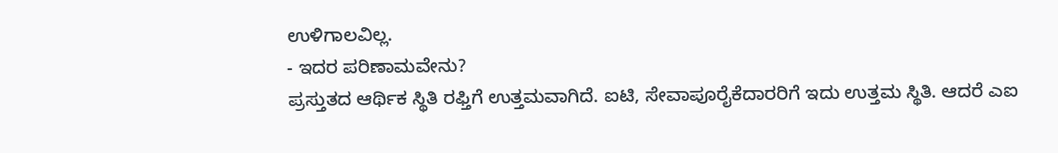ಉಳಿಗಾಲವಿಲ್ಲ.
- ಇದರ ಪರಿಣಾಮವೇನು?
ಪ್ರಸ್ತುತದ ಆರ್ಥಿಕ ಸ್ಥಿತಿ ರಫ್ತಿಗೆ ಉತ್ತಮವಾಗಿದೆ. ಐಟಿ, ಸೇವಾಪೂರೈಕೆದಾರರಿಗೆ ಇದು ಉತ್ತಮ ಸ್ಥಿತಿ. ಆದರೆ ಎಐ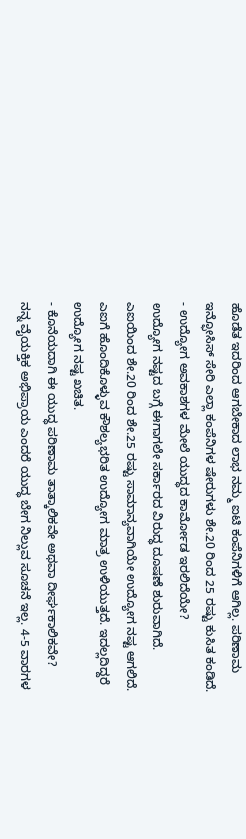ಹೊಡೆತ ಇದರಿಂದ ಆಗಬೇಕಾದ ಲಾಭ ನಮ್ಮ ಐಟಿ ಕಂಪೆನಿಗಳಿಗೆ ಆಗಿಲ್ಲ. ಪರಿಣಾಮ ಇನ್ಫೋಸಿಸ್ ಸೇರಿ ಎಲ್ಲಾ ಕಂಪೆನಿಗಳ ಷೇರುಗಳು ಶೇ.20 ರಿಂದ 25 ರಷ್ಟು ಕುಸಿತ ಕಂಡಿದೆ.
- ಉದ್ಯೋಗ ಅವಕಾಶಗಳ ಮೇಲೆ ಯುದ್ಧದ ಕಾರ್ಮೋಡ ಇರಲಿದೆಯೇ?
ಉದ್ಯೋಗ ನಷ್ಟದ ಬಗ್ಗೆ ಈಗಾಗಲೇ ಸರ್ಕಾರದ ವಿರುದ್ಧ ದೂಷಣೆ ಶುರುವಾಗಿದೆ. ಎಐಯಿಂದ ಶೇ.20 ರಿಂದ ಶೇ.25 ರಷ್ಟು ಸಾಮಾನ್ಯವಾಗಿಯೇ ಉದ್ಯೋಗ ನಷ್ಟ ಆಗಲಿದೆ. ಎಐಗೆ ಹೊಂದಿಕೊಳ್ಳುವ ಕೌಶಲ್ಯಭರಿತ ಉದ್ಯೋಗ ಮಾತ್ರ ಉಳಿಯುತ್ತದೆ. ಇದಲ್ಲದಿದ್ದರೆ ಉದ್ಯೋಗ ನಷ್ಟ ಖಚಿತ.
- ಕೊನೆಯದಾಗಿ ಈ ಯುದ್ಧ ಪರಿಣಾಮ ತಾತ್ಕಾಲಿಕವೇ ಅಥವಾ ದೀರ್ಘಕಾಲಿಕವೇ?
ನನ್ನ ವೈಯಕ್ತಿಕ ಅಭಿಪ್ರಾಯ ಎಂದರೆ ಯುದ್ಧ ಬೇಗ ನಿಲ್ಲುವ ಸೂಚನೆ ಇಲ್ಲ. 4-5 ವಾರಗಳ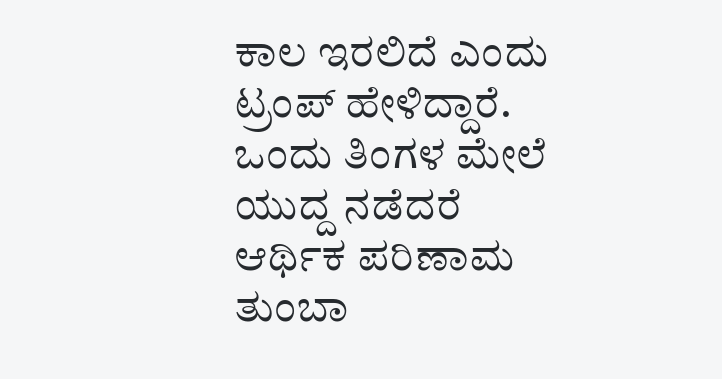ಕಾಲ ಇರಲಿದೆ ಎಂದು ಟ್ರಂಪ್ ಹೇಳಿದ್ದಾರೆ. ಒಂದು ತಿಂಗಳ ಮೇಲೆ ಯುದ್ದ ನಡೆದರೆ ಆರ್ಥಿಕ ಪರಿಣಾಮ ತುಂಬಾ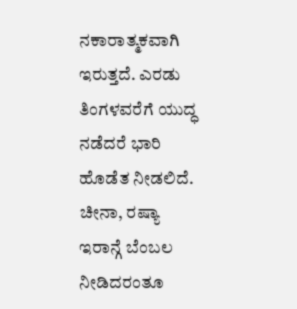ನಕಾರಾತ್ಮಕವಾಗಿ ಇರುತ್ತದೆ. ಎರಡು ತಿಂಗಳವರೆಗೆ ಯುದ್ಧ ನಡೆದರೆ ಭಾರಿ ಹೊಡೆತ ನೀಡಲಿದೆ. ಚೀನಾ, ರಷ್ಯಾ ಇರಾನ್ಗೆ ಬೆಂಬಲ ನೀಡಿದರಂತೂ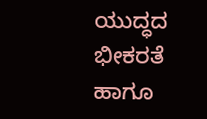ಯುದ್ಧದ ಭೀಕರತೆ ಹಾಗೂ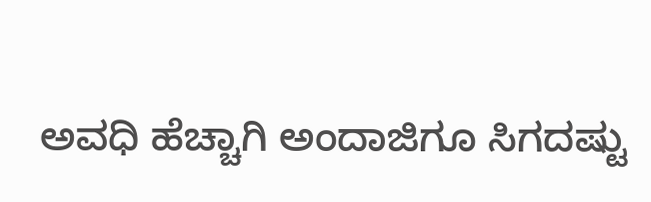ಅವಧಿ ಹೆಚ್ಚಾಗಿ ಅಂದಾಜಿಗೂ ಸಿಗದಷ್ಟು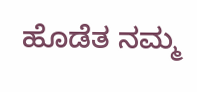ಹೊಡೆತ ನಮ್ಮ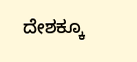ದೇಶಕ್ಕೂ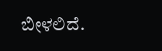ಬೀಳಲಿದೆ.